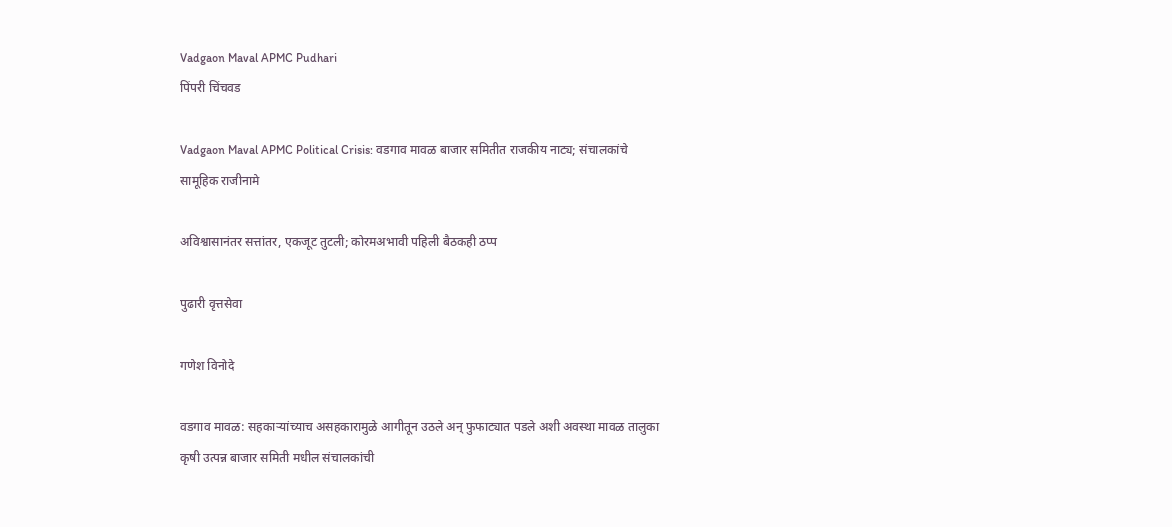Vadgaon Maval APMC Pudhari
पिंपरी चिंचवड

Vadgaon Maval APMC Political Crisis: वडगाव मावळ बाजार समितीत राजकीय नाट्य; संचालकांचे सामूहिक राजीनामे

अविश्वासानंतर सत्तांतर, एकजूट तुटली; कोरमअभावी पहिली बैठकही ठप्प

पुढारी वृत्तसेवा

गणेश विनोदे

वडगाव मावळ: सहकाऱ्यांच्याच असहकारामुळे आगीतून उठले अन्‌‍‍ फुफाट्यात पडले अशी अवस्था मावळ तालुका कृषी उत्पन्न बाजार समिती मधील संचालकांची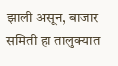झाली असून, बाजार समिती हा तालुक्यात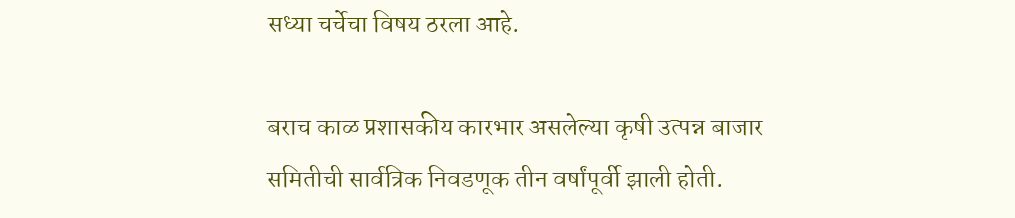सध्या चर्चेचा विषय ठरला आहे.

बराच काळ प्रशासकीय कारभार असलेल्या कृषी उत्पन्न बाजार समितीची सार्वत्रिक निवडणूक तीन वर्षांपूर्वी झाली होती.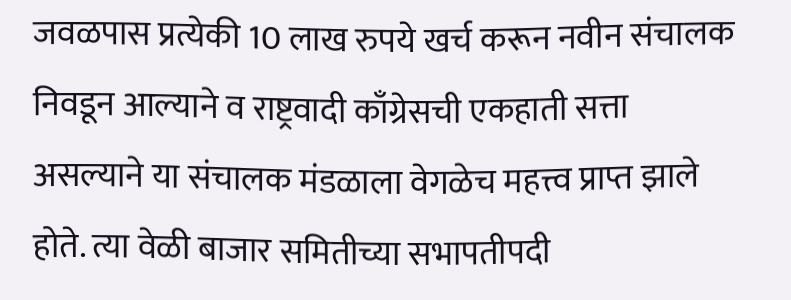जवळपास प्रत्येकी 10 लाख रुपये खर्च करून नवीन संचालक निवडून आल्याने व राष्ट्रवादी काँग्रेसची एकहाती सत्ता असल्याने या संचालक मंडळाला वेगळेच महत्त्व प्राप्त झाले होते. त्या वेळी बाजार समितीच्या सभापतीपदी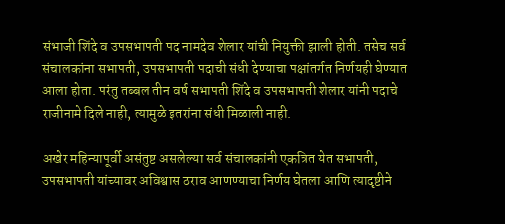संभाजी शिंदे व उपसभापती पद नामदेव शेलार यांची नियुक्ती झाली होती. तसेच सर्व संचालकांना सभापती, उपसभापती पदाची संधी देण्याचा पक्षांतर्गत निर्णयही घेण्यात आला होता. परंतु तब्बल तीन वर्ष सभापती शिंदे व उपसभापती शेलार यांनी पदाचे राजीनामे दिले नाही, त्यामुळे इतरांना संधी मिळाली नाही.

अखेर महिन्यापूर्वी असंतुष्ट असलेल्या सर्व संचालकांनी एकत्रित येत सभापती, उपसभापती यांच्यावर अविश्वास ठराव आणण्याचा निर्णय घेतला आणि त्यादृष्टीने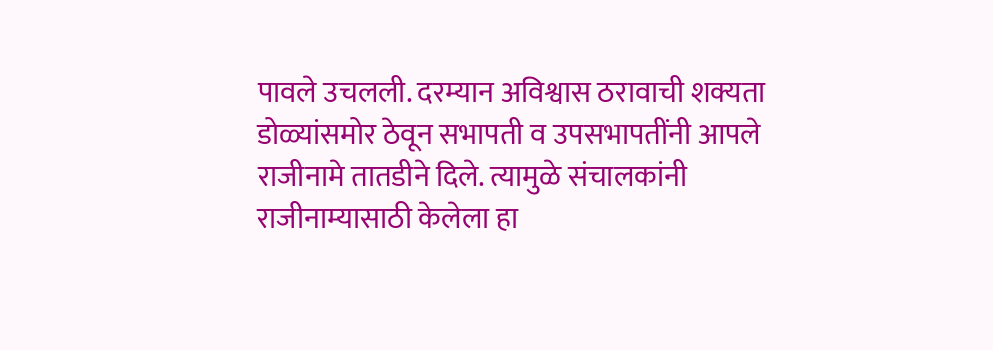पावले उचलली. दरम्यान अविश्वास ठरावाची शक्यता डोळ्यांसमोर ठेवून सभापती व उपसभापतींनी आपले राजीनामे तातडीने दिले. त्यामुळे संचालकांनी राजीनाम्यासाठी केलेला हा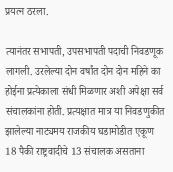प्रयत्न ठरला.

त्यानंतर सभापती, उपसभापती पदाची निवडणूक लागली. उरलेल्या दोन वर्षांत दोन दोन महिने का होईना प्रत्येकाला संधी मिळणार अशी अपेक्षा सर्व संचालकांना होती. प्रत्यक्षात मात्र या निवडणुकीत झालेल्या नाट्यमय राजकीय घडामोडीत एकूण 18 पैकी राष्ट्रवादीचे 13 संचालक असताना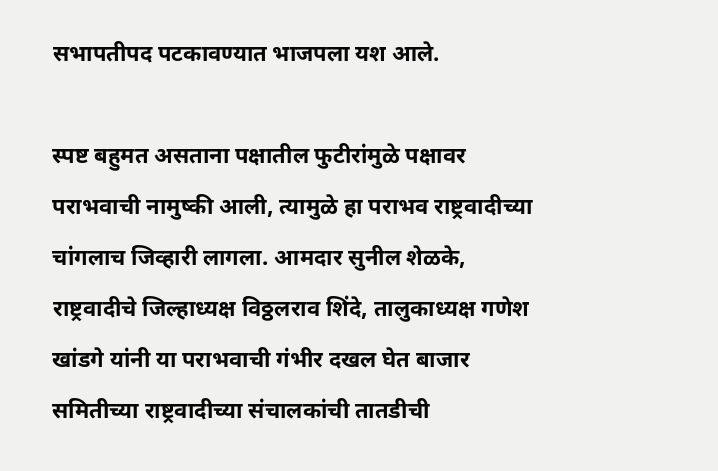सभापतीपद पटकावण्यात भाजपला यश आले.

स्पष्ट बहुमत असताना पक्षातील फुटीरांमुळे पक्षावर पराभवाची नामुष्की आली, त्यामुळे हा पराभव राष्ट्रवादीच्या चांगलाच जिव्हारी लागला. आमदार सुनील शेळके, राष्ट्रवादीचे जिल्हाध्यक्ष विठ्ठलराव शिंदे, तालुकाध्यक्ष गणेश खांडगे यांनी या पराभवाची गंभीर दखल घेत बाजार समितीच्या राष्ट्रवादीच्या संचालकांची तातडीची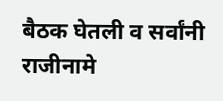बैठक घेतली व सर्वांनी राजीनामे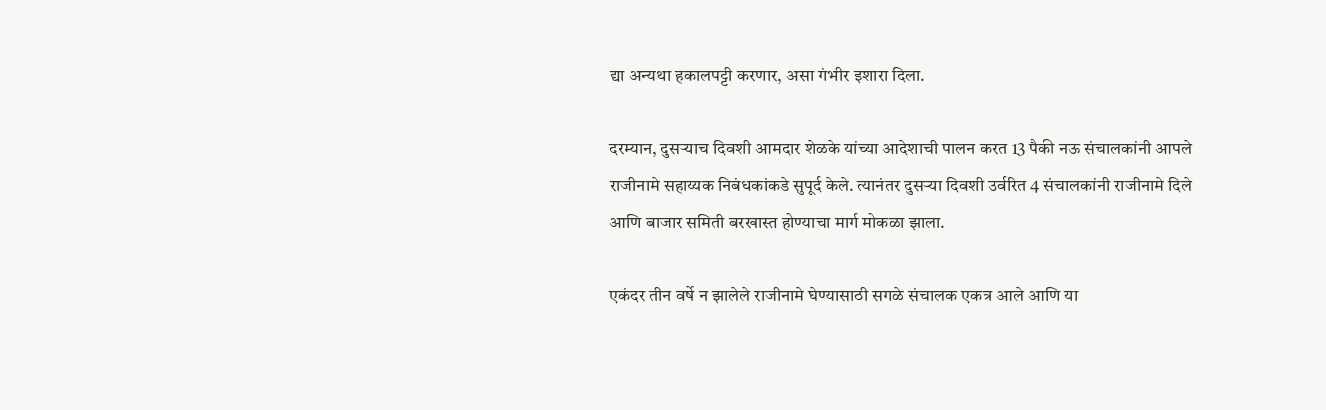द्या अन्यथा हकालपट्टी करणार, असा गंभीर इशारा दिला.

दरम्यान, दुसऱ्याच दिवशी आमदार शेळके यांच्या आदेशाची पालन करत 13 पैकी नऊ संचालकांनी आपले राजीनामे सहाय्यक निबंधकांकडे सुपूर्द केले. त्यानंतर दुसऱ्या दिवशी उर्वरित 4 संचालकांनी राजीनामे दिले आणि बाजार समिती बरखास्त होण्याचा मार्ग मोकळा झाला.

एकंदर तीन वर्षे न झालेले राजीनामे घेण्यासाठी सगळे संचालक एकत्र आले आणि या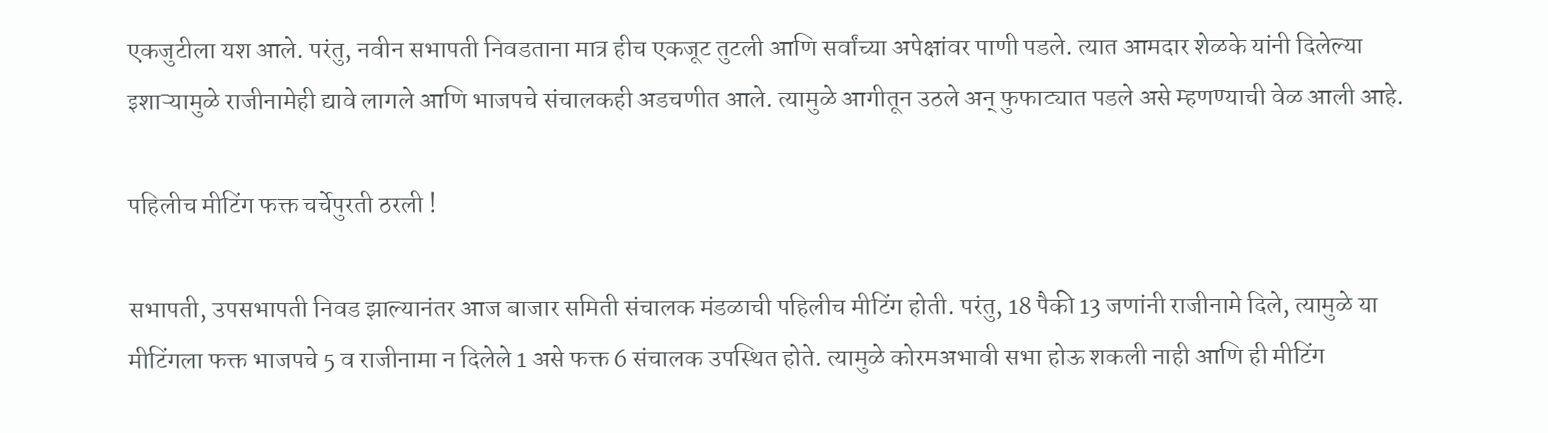एकजुटीला यश आले. परंतु, नवीन सभापती निवडताना मात्र हीच एकजूट तुटली आणि सर्वांच्या अपेक्षांवर पाणी पडले. त्यात आमदार शेळके यांनी दिलेल्या इशाऱ्यामुळे राजीनामेही द्यावे लागले आणि भाजपचे संचालकही अडचणीत आले. त्यामुळे आगीतून उठले अन्‌‍ फुफाट्यात पडले असे म्हणण्याची वेळ आली आहे.

पहिलीच मीटिंग फक्त चर्चेपुरती ठरली !

सभापती, उपसभापती निवड झाल्यानंतर आज बाजार समिती संचालक मंडळाची पहिलीच मीटिंग होती. परंतु, 18 पैकी 13 जणांनी राजीनामे दिले, त्यामुळे या मीटिंगला फक्त भाजपचे 5 व राजीनामा न दिलेले 1 असे फक्त 6 संचालक उपस्थित होते. त्यामुळे कोरमअभावी सभा होऊ शकली नाही आणि ही मीटिंग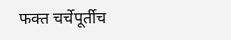फक्त चर्चेपूर्तीच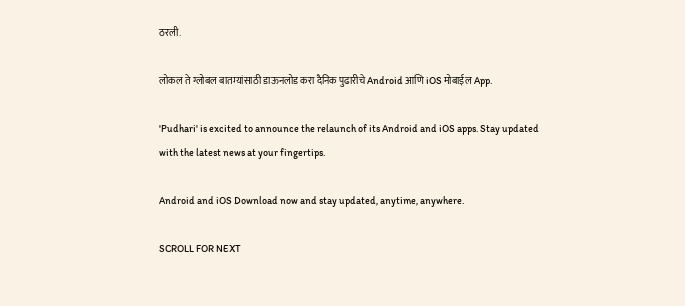ठरली.

लोकल ते ग्लोबल बातम्यांसाठी डाऊनलोड करा दैनिक पुढारीचे Android आणि iOS मोबाईल App.

'Pudhari' is excited to announce the relaunch of its Android and iOS apps. Stay updated with the latest news at your fingertips.

Android and iOS Download now and stay updated, anytime, anywhere.

SCROLL FOR NEXT